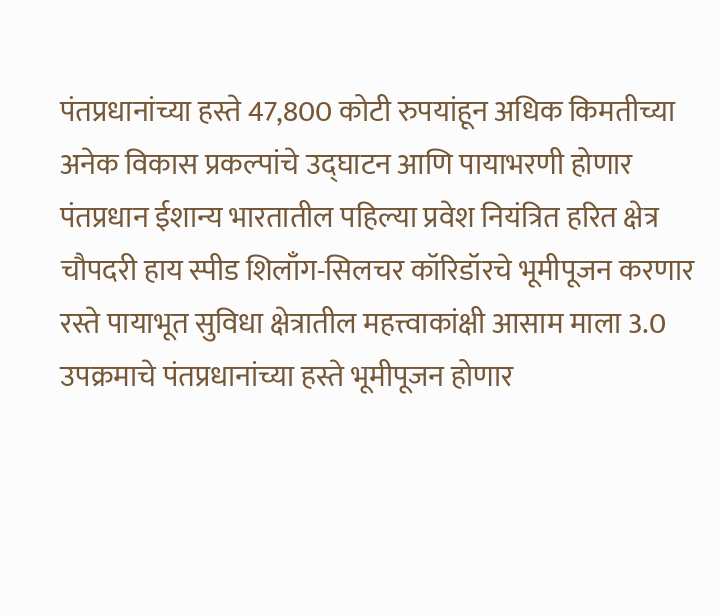पंतप्रधानांच्या हस्ते 47,800 कोटी रुपयांहून अधिक किमतीच्या अनेक विकास प्रकल्पांचे उद्घाटन आणि पायाभरणी होणार
पंतप्रधान ईशान्य भारतातील पहिल्या प्रवेश नियंत्रित हरित क्षेत्र चौपदरी हाय स्पीड शिलाँग-सिलचर कॉरिडॉरचे भूमीपूजन करणार
रस्ते पायाभूत सुविधा क्षेत्रातील महत्त्वाकांक्षी आसाम माला 3.0 उपक्रमाचे पंतप्रधानांच्या हस्ते भूमीपूजन होणार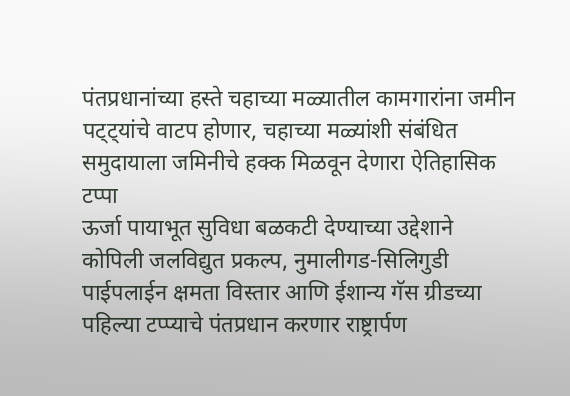पंतप्रधानांच्या हस्ते चहाच्या मळ्यातील कामगारांना जमीन पट्ट्यांचे वाटप होणार, चहाच्या मळ्यांशी संबंधित समुदायाला जमिनीचे हक्क मिळवून देणारा ऐतिहासिक टप्पा
ऊर्जा पायाभूत सुविधा बळकटी देण्याच्या उद्देशाने कोपिली जलविद्युत प्रकल्प, नुमालीगड-सिलिगुडी पाईपलाईन क्षमता विस्तार आणि ईशान्य गॅस ग्रीडच्या पहिल्या टप्प्याचे पंतप्रधान करणार राष्ट्रार्पण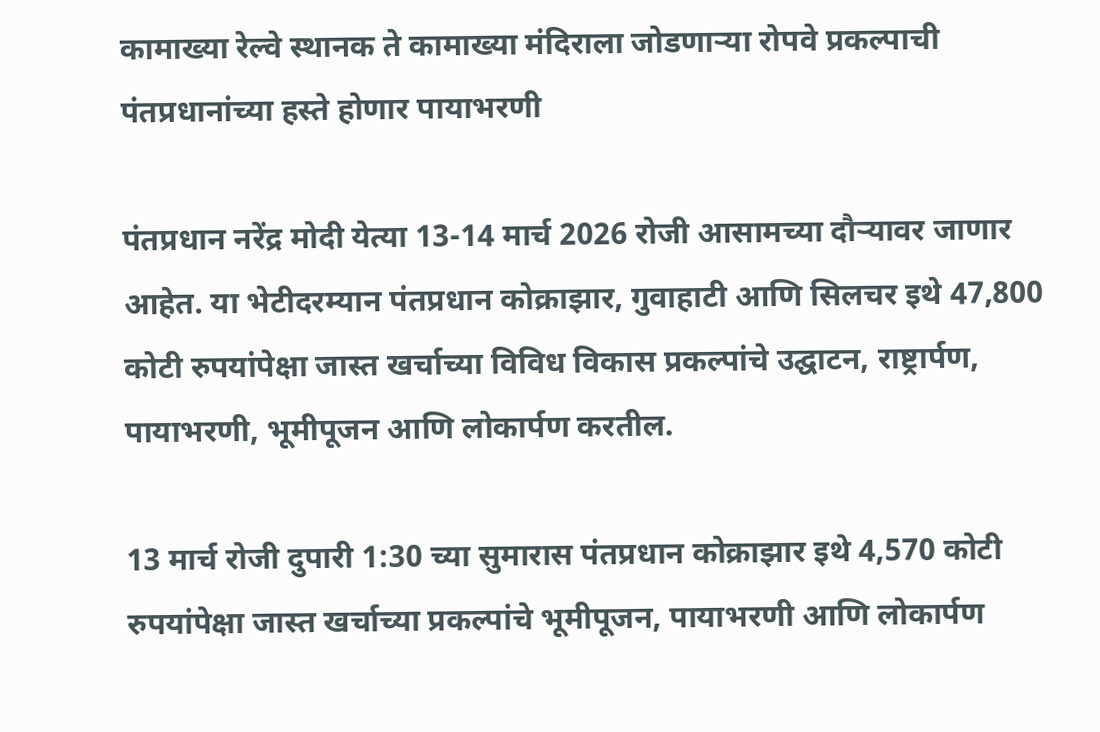कामाख्या रेल्वे स्थानक ते कामाख्या मंदिराला जोडणाऱ्या रोपवे प्रकल्पाची पंतप्रधानांच्या हस्ते होणार पायाभरणी

पंतप्रधान नरेंद्र मोदी येत्या 13-14 मार्च 2026 रोजी आसामच्या दौर्‍यावर जाणार आहेत. या भेटीदरम्यान पंतप्रधान कोक्राझार, गुवाहाटी आणि सिलचर इथे 47,800 कोटी रुपयांपेक्षा जास्त खर्चाच्या विविध विकास प्रकल्पांचे उद्घाटन, राष्ट्रार्पण, पायाभरणी, भूमीपूजन आणि लोकार्पण करतील.

13 मार्च रोजी दुपारी 1:30 च्या सुमारास पंतप्रधान कोक्राझार इथे 4,570 कोटी रुपयांपेक्षा जास्त खर्चाच्या प्रकल्पांचे भूमीपूजन, पायाभरणी आणि लोकार्पण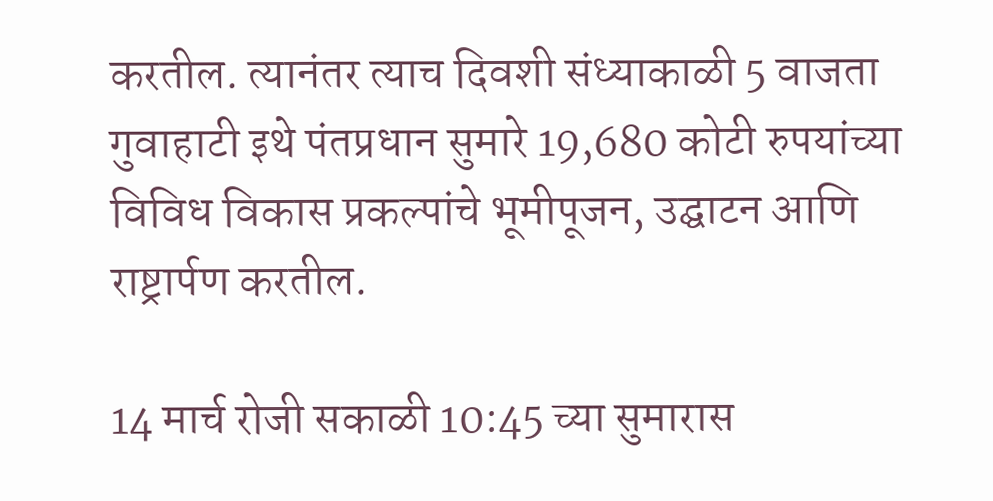करतील. त्यानंतर त्याच दिवशी संध्याकाळी 5 वाजता गुवाहाटी इथे पंतप्रधान सुमारे 19,680 कोटी रुपयांच्या विविध विकास प्रकल्पांचे भूमीपूजन, उद्घाटन आणि राष्ट्रार्पण करतील.

14 मार्च रोजी सकाळी 10:45 च्या सुमारास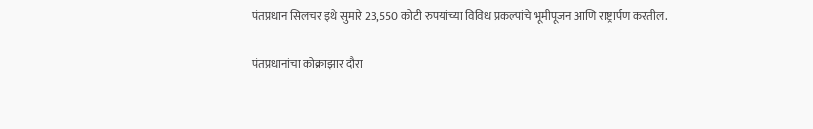पंतप्रधान सिलचर इथे सुमारे 23,550 कोटी रुपयांच्या विविध प्रकल्पांचे भूमीपूजन आणि राष्ट्रार्पण करतील.

पंतप्रधानांचा कोक्राझार दौरा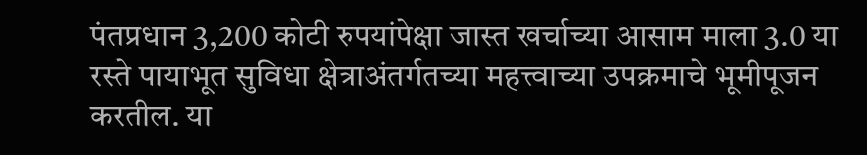पंतप्रधान 3,200 कोटी रुपयांपेक्षा जास्त खर्चाच्या आसाम माला 3.0 या रस्ते पायाभूत सुविधा क्षेत्राअंतर्गतच्या महत्त्वाच्या उपक्रमाचे भूमीपूजन करतील. या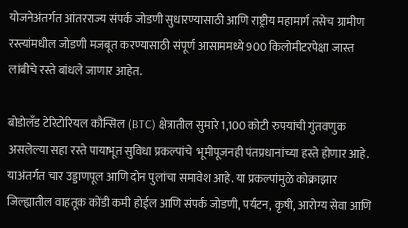योजनेअंतर्गत आंतरराज्य संपर्क जोडणी सुधारण्यासाठी आणि राष्ट्रीय महामार्ग तसेच ग्रामीण रस्त्यांमधील जोडणी मजबूत करण्यासाठी संपूर्ण आसाममध्ये 900 किलोमीटरपेक्षा जास्त लांबीचे रस्ते बांधले जाणार आहेत.

बोडोलँड टेरिटोरियल कौन्सिल (BTC) क्षेत्रातील सुमारे 1,100 कोटी रुपयांची गुंतवणुक असलेल्या सहा रस्ते पायाभूत सुविधा प्रकल्पांचे  भूमीपूजनही पंतप्रधानांच्या हस्ते होणार आहे. याअंतर्गत चार उड्डाणपूल आणि दोन पुलांचा समावेश आहे. या प्रकल्पांमुळे कोक्राझार जिल्ह्यातील वाहतूक कोंडी कमी होईल आणि संपर्क जोडणी, पर्यटन, कृषी, आरोग्य सेवा आणि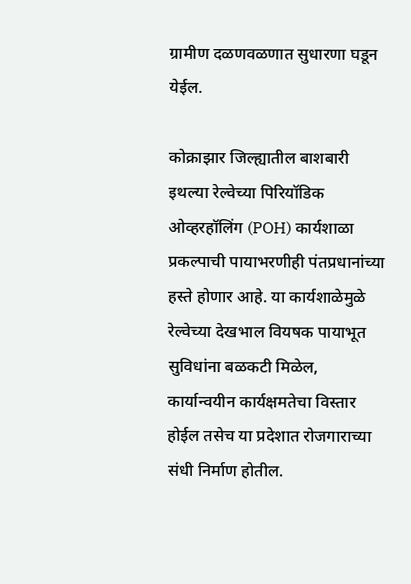ग्रामीण दळणवळणात सुधारणा घडून येईल.

कोक्राझार जिल्ह्यातील बाशबारी इथल्या रेल्वेच्या पिरियॉडिक ओव्हरहॉलिंग (POH) कार्यशाळा प्रकल्पाची पायाभरणीही पंतप्रधानांच्या हस्ते होणार आहे. या कार्यशाळेमुळे रेल्वेच्या देखभाल वियषक पायाभूत सुविधांना बळकटी मिळेल, कार्यान्वयीन कार्यक्षमतेचा विस्तार होईल तसेच या प्रदेशात रोजगाराच्या संधी निर्माण होतील.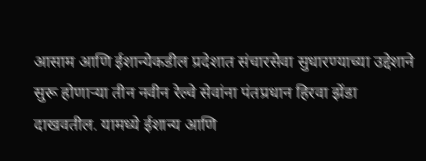आसाम आणि ईशान्येकडील प्रदेशात संचारसेवा सुधारण्याच्या उद्देशाने सुरू होणाऱ्या तीन नवीन रेल्वे सेवांना पंतप्रधान हिरवा झेंडा दाखवतील. यामध्ये ईशान्य आणि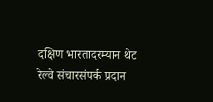दक्षिण भारतादरम्यान थेट रेल्वे संचारसंपर्क प्रदान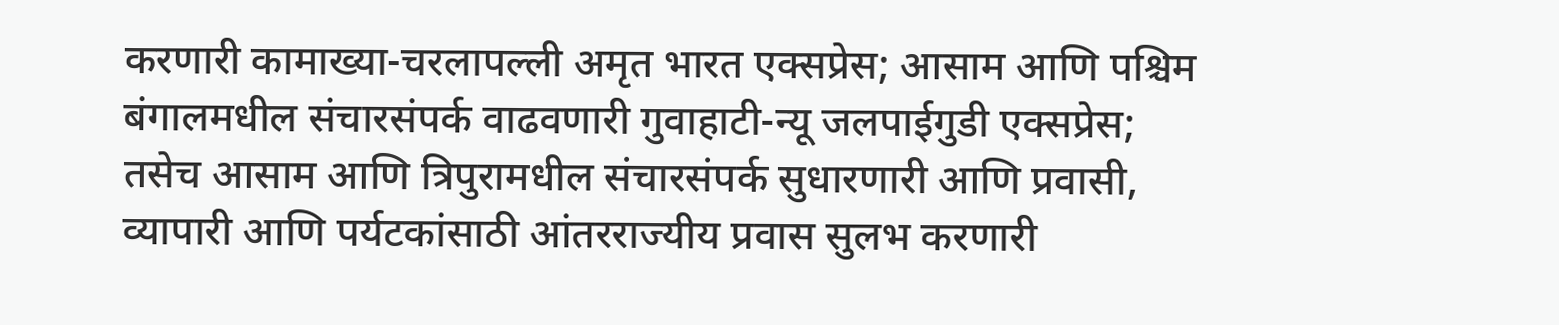करणारी कामाख्या-चरलापल्ली अमृत भारत एक्सप्रेस; आसाम आणि पश्चिम बंगालमधील संचारसंपर्क वाढवणारी गुवाहाटी-न्यू जलपाईगुडी एक्सप्रेस; तसेच आसाम आणि त्रिपुरामधील संचारसंपर्क सुधारणारी आणि प्रवासी, व्यापारी आणि पर्यटकांसाठी आंतरराज्यीय प्रवास सुलभ करणारी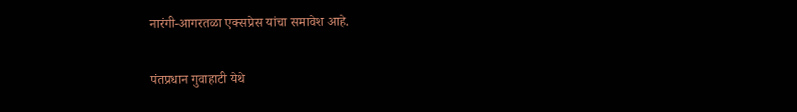नारंगी-आगरतळा एक्सप्रेस यांचा समावेश आहे.

पंतप्रधान गुवाहाटी येथे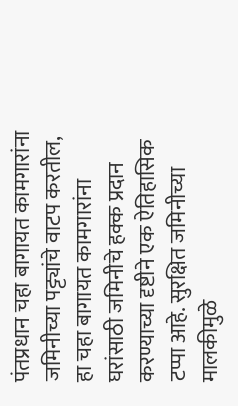पंतप्रधान चहा बागायत कामगारांना जमिनीच्या पट्ट्यांचे वाटप करतील, हा चहा बागायत कामगारांना घरांसाठी जमिनीचे हक्क प्रदान करण्याच्या दृष्टीने एक ऐतिहासिक टप्पा आहे. सुरक्षित जमिनीच्या मालकीमुळे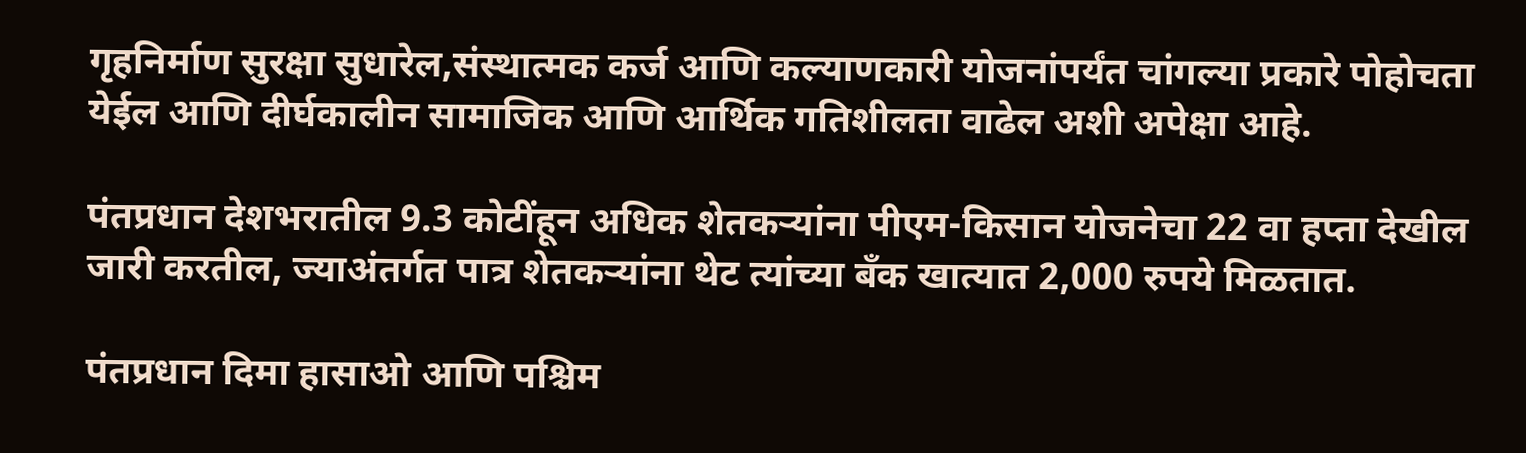गृहनिर्माण सुरक्षा सुधारेल,संस्थात्मक कर्ज आणि कल्याणकारी योजनांपर्यंत चांगल्या प्रकारे पोहोचता येईल आणि दीर्घकालीन सामाजिक आणि आर्थिक गतिशीलता वाढेल अशी अपेक्षा आहे.

पंतप्रधान देशभरातील 9.3 कोटींहून अधिक शेतकऱ्यांना पीएम-किसान योजनेचा 22 वा हप्ता देखील जारी करतील, ज्याअंतर्गत पात्र शेतकऱ्यांना थेट त्यांच्या बँक खात्यात 2,000 रुपये मिळतात.

पंतप्रधान दिमा हासाओ आणि पश्चिम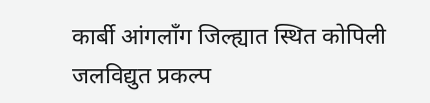कार्बी आंगलाँग जिल्ह्यात स्थित कोपिली जलविद्युत प्रकल्प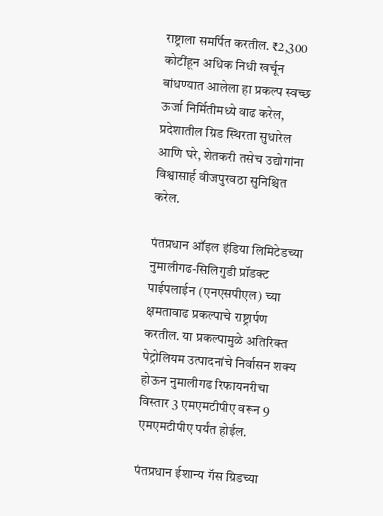राष्ट्राला समर्पित करतील. ₹2,300 कोटींहून अधिक निधी खर्चून बांधण्यात आलेला हा प्रकल्प स्वच्छ ऊर्जा निर्मितीमध्ये वाढ करेल, प्रदेशातील ग्रिड स्थिरता सुधारेल आणि घरे, शेतकरी तसेच उद्योगांना विश्वासार्ह वीजपुरवठा सुनिश्चित करेल.

पंतप्रधान ऑइल इंडिया लिमिटेडच्या नुमालीगढ-सिलिगुडी प्रॉडक्ट पाईपलाईन (एनएसपीएल) च्या क्षमतावाढ प्रकल्पाचे राष्ट्रार्पण करतील. या प्रकल्पामुळे अतिरिक्त पेट्रोलियम उत्पादनांचे निर्वासन शक्य होऊन नुमालीगढ रिफायनरीचा विस्तार 3 एमएमटीपीए वरून 9 एमएमटीपीए पर्यंत होईल.

पंतप्रधान ईशान्य गॅस ग्रिडच्या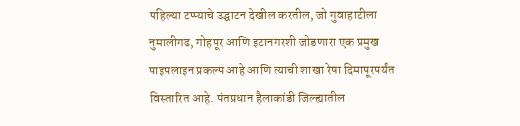पहिल्या टप्प्याचे उद्घाटन देखील करतील, जो गुवाहाटीला नुमालीगढ, गोहपूर आणि इटानगरशी जोडणारा एक प्रमुख पाइपलाइन प्रकल्प आहे आणि त्याची शाखा रेषा दिमापूरपर्यंत विस्तारित आहे. पंतप्रधान हैलाकांडी जिल्ह्यातील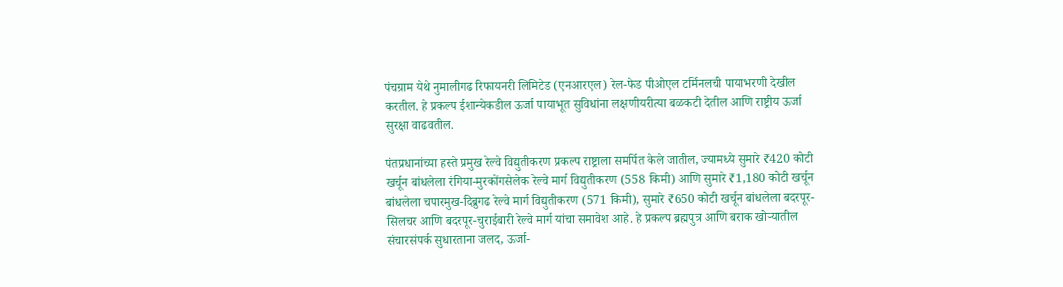पंचग्राम येथे नुमालीगढ रिफायनरी लिमिटेड (एनआरएल) रेल-फेड पीओएल टर्मिनलची पायाभरणी देखील करतील. हे प्रकल्प ईशान्येकडील ऊर्जा पायाभूत सुविधांना लक्षणीयरीत्या बळकटी देतील आणि राष्ट्रीय ऊर्जा सुरक्षा वाढवतील.

पंतप्रधानांच्या हस्ते प्रमुख रेल्वे विद्युतीकरण प्रकल्प राष्ट्राला समर्पित केले जातील, ज्यामध्ये सुमारे ₹420 कोटी खर्चून बांधलेला रंगिया-मुरकोंगसेलेक रेल्वे मार्ग विद्युतीकरण (558 किमी) आणि सुमारे ₹1,180 कोटी खर्चून बांधलेला चपारमुख-दिब्रुगढ रेल्वे मार्ग विद्युतीकरण (571 किमी), सुमारे ₹650 कोटी खर्चून बांधलेला बदरपूर-सिलचर आणि बदरपूर-चुराईबारी रेल्वे मार्ग यांचा समावेश आहे. हे प्रकल्प ब्रह्मपुत्र आणि बराक खोऱ्यातील संचारसंपर्क सुधारताना जलद, ऊर्जा-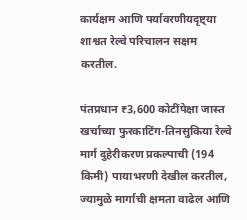कार्यक्षम आणि पर्यावरणीयदृष्ट्या शाश्वत रेल्वे परिचालन सक्षम करतील.

पंतप्रधान ₹3,600 कोटींपेक्षा जास्त खर्चाच्या फुरकाटिंग-तिनसुकिया रेल्वे मार्ग दुहेरीकरण प्रकल्पाची (194 किमी) पायाभरणी देखील करतील, ज्यामुळे मार्गाची क्षमता वाढेल आणि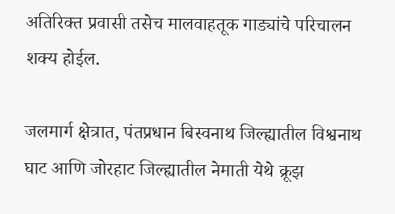अतिरिक्त प्रवासी तसेच मालवाहतूक गाड्यांचे परिचालन शक्य होईल.

जलमार्ग क्षेत्रात, पंतप्रधान बिस्वनाथ जिल्ह्यातील विश्वनाथ घाट आणि जोरहाट जिल्ह्यातील नेमाती येथे क्रूझ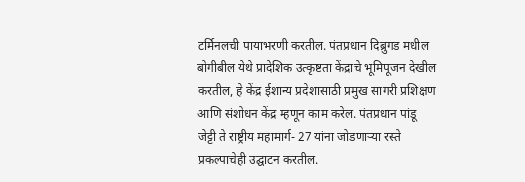टर्मिनलची पायाभरणी करतील. पंतप्रधान दिब्रुगड मधील बोगीबील येथे प्रादेशिक उत्कृष्टता केंद्राचे भूमिपूजन देखील करतील, हे केंद्र ईशान्य प्रदेशासाठी प्रमुख सागरी प्रशिक्षण आणि संशोधन केंद्र म्हणून काम करेल. पंतप्रधान पांडू जेट्टी ते राष्ट्रीय महामार्ग- 27 यांना जोडणाऱ्या रस्ते प्रकल्पाचेही उद्घाटन करतील.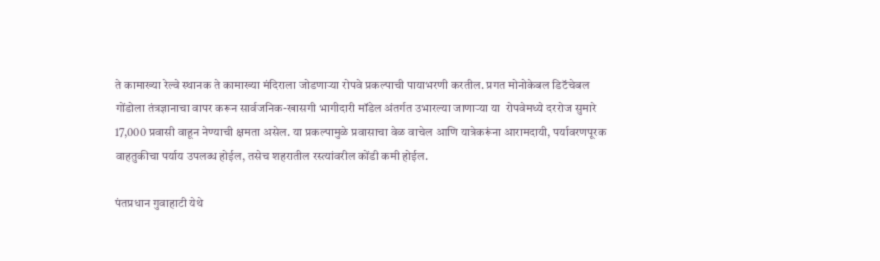ते कामाख्या रेल्वे स्थानक ते कामाख्या मंदिराला जोडणाऱ्या रोपवे प्रकल्पाची पायाभरणी करतील. प्रगत मोनोकेबल डिटॅचेबल गोंडोला तंत्रज्ञानाचा वापर करून सार्वजनिक-खासगी भागीदारी मॉडेल अंतर्गत उभारल्या जाणाऱ्या या  रोपवेमध्ये दररोज सुमारे 17,000 प्रवासी वाहून नेण्याची क्षमता असेल. या प्रकल्पामुळे प्रवासाचा वेळ वाचेल आणि यात्रेकरूंना आरामदायी, पर्यावरणपूरक वाहतुकीचा पर्याय उपलब्ध होईल, तसेच शहरातील रस्त्यांवरील कोंडी कमी होईल.

पंतप्रधान गुवाहाटी येथे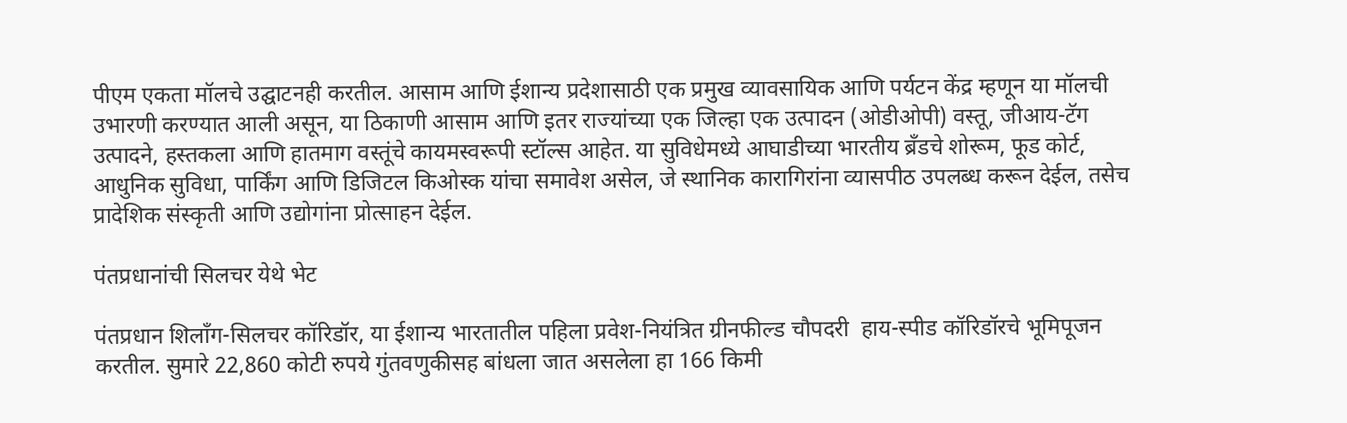पीएम एकता मॉलचे उद्घाटनही करतील. आसाम आणि ईशान्य प्रदेशासाठी एक प्रमुख व्यावसायिक आणि पर्यटन केंद्र म्हणून या मॉलची उभारणी करण्यात आली असून, या ठिकाणी आसाम आणि इतर राज्यांच्या एक जिल्हा एक उत्पादन (ओडीओपी) वस्तू, जीआय-टॅग उत्पादने, हस्तकला आणि हातमाग वस्तूंचे कायमस्वरूपी स्टॉल्स आहेत. या सुविधेमध्ये आघाडीच्या भारतीय ब्रँडचे शोरूम, फूड कोर्ट, आधुनिक सुविधा, पार्किंग आणि डिजिटल किओस्क यांचा समावेश असेल, जे स्थानिक कारागिरांना व्यासपीठ उपलब्ध करून देईल, तसेच प्रादेशिक संस्कृती आणि उद्योगांना प्रोत्साहन देईल.

पंतप्रधानांची सिलचर येथे भेट

पंतप्रधान शिलाँग-सिलचर कॉरिडॉर, या ईशान्य भारतातील पहिला प्रवेश-नियंत्रित ग्रीनफील्ड चौपदरी  हाय-स्पीड कॉरिडॉरचे भूमिपूजन करतील. सुमारे 22,860 कोटी रुपये गुंतवणुकीसह बांधला जात असलेला हा 166 किमी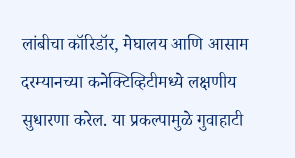लांबीचा कॉरिडॉर, मेघालय आणि आसाम दरम्यानच्या कनेक्टिव्हिटीमध्ये लक्षणीय सुधारणा करेल. या प्रकल्पामुळे गुवाहाटी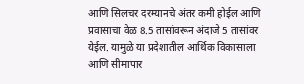आणि सिलचर दरम्यानचे अंतर कमी होईल आणि प्रवासाचा वेळ 8.5 तासांवरून अंदाजे 5 तासांवर येईल. यामुळे या प्रदेशातील आर्थिक विकासाला आणि सीमापार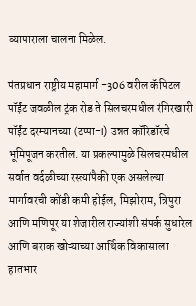व्यापाराला चालना मिळेल.

पंतप्रधान राष्ट्रीय महामार्ग -306 वरील कॅपिटल पॉईंट जवळील ट्रंक रोड ते सिलचरमधील रंगिरखारी पॉईंट दरम्यानच्या (टप्पा-I) उन्नत कॉरिडॉरचे भूमिपूजन करतील. या प्रकल्पामुळे सिलचरमधील सर्वात वर्दळीच्या रस्त्यांपैकी एक असलेल्या मार्गावरची कोंडी कमी होईल, मिझोराम, त्रिपुरा आणि मणिपूर या शेजारील राज्यांशी संपर्क सुधारेल आणि बराक खोऱ्याच्या आर्थिक विकासाला हातभार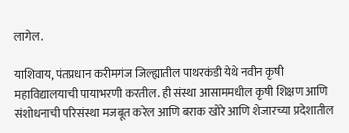लागेल.

याशिवाय, पंतप्रधान करीमगंज जिल्ह्यातील पाथरकंडी येथे नवीन कृषी महाविद्यालयाची पायाभरणी करतील. ही संस्था आसाममधील कृषी शिक्षण आणि संशोधनाची परिसंस्था मजबूत करेल आणि बराक खोरे आणि शेजारच्या प्रदेशातील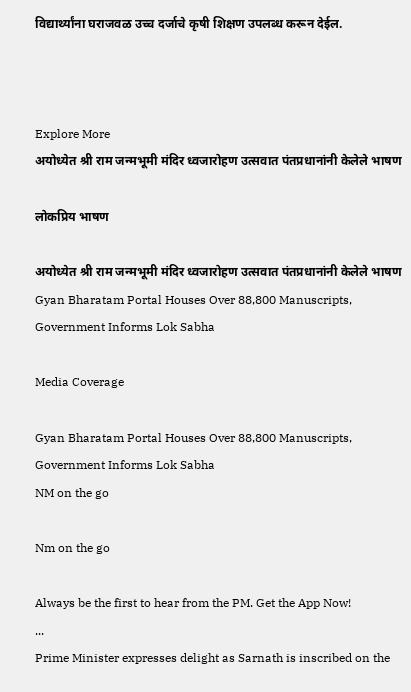विद्यार्थ्यांना घराजवळ उच्च दर्जाचे कृषी शिक्षण उपलब्ध करून देईल.



Explore More
अयोध्येत श्री राम जन्मभूमी मंदिर ध्वजारोहण उत्सवात पंतप्रधानांनी केलेले भाषण

लोकप्रिय भाषण

अयोध्येत श्री राम जन्मभूमी मंदिर ध्वजारोहण उत्सवात पंतप्रधानांनी केलेले भाषण
Gyan Bharatam Portal Houses Over 88,800 Manuscripts, Government Informs Lok Sabha

Media Coverage

Gyan Bharatam Portal Houses Over 88,800 Manuscripts, Government Informs Lok Sabha
NM on the go

Nm on the go

Always be the first to hear from the PM. Get the App Now!
...
Prime Minister expresses delight as Sarnath is inscribed on the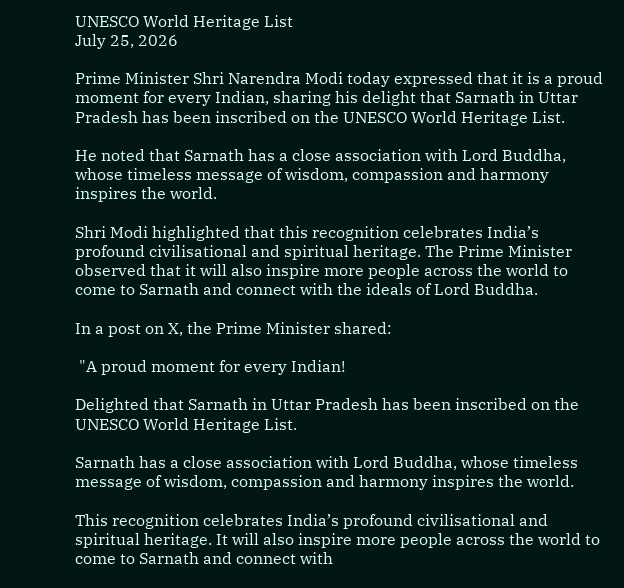UNESCO World Heritage List
July 25, 2026

Prime Minister Shri Narendra Modi today expressed that it is a proud moment for every Indian, sharing his delight that Sarnath in Uttar Pradesh has been inscribed on the UNESCO World Heritage List.

He noted that Sarnath has a close association with Lord Buddha, whose timeless message of wisdom, compassion and harmony inspires the world.

Shri Modi highlighted that this recognition celebrates India’s profound civilisational and spiritual heritage. The Prime Minister observed that it will also inspire more people across the world to come to Sarnath and connect with the ideals of Lord Buddha.

In a post on X, the Prime Minister shared:

 "A proud moment for every Indian!

Delighted that Sarnath in Uttar Pradesh has been inscribed on the UNESCO World Heritage List.

Sarnath has a close association with Lord Buddha, whose timeless message of wisdom, compassion and harmony inspires the world.

This recognition celebrates India’s profound civilisational and spiritual heritage. It will also inspire more people across the world to come to Sarnath and connect with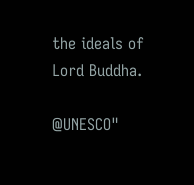the ideals of Lord Buddha.

@UNESCO"